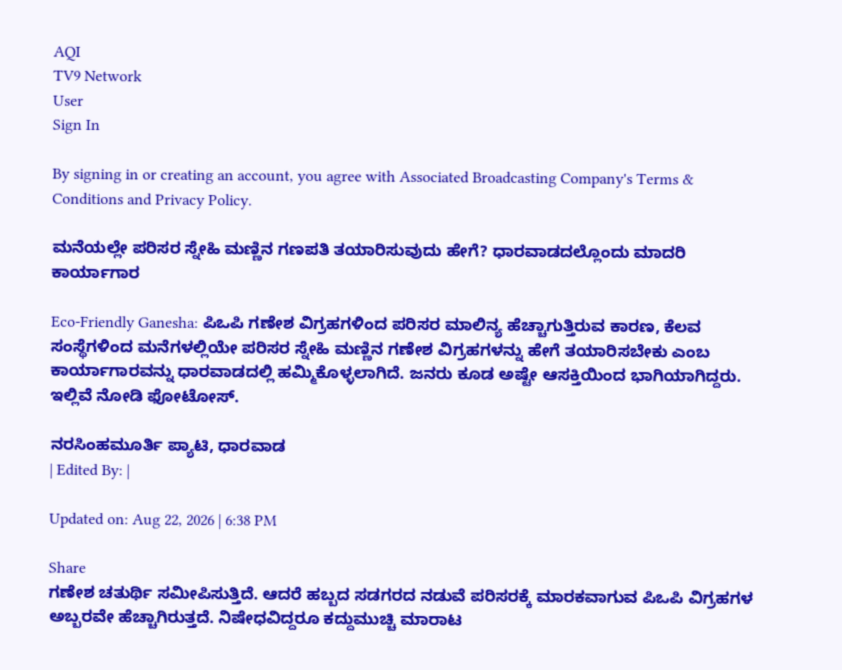AQI
TV9 Network
User
Sign In

By signing in or creating an account, you agree with Associated Broadcasting Company's Terms & Conditions and Privacy Policy.

ಮನೆಯಲ್ಲೇ ಪರಿಸರ ಸ್ನೇಹಿ ಮಣ್ಣಿನ ಗಣಪತಿ ತಯಾರಿಸುವುದು ಹೇಗೆ? ಧಾರವಾಡದಲ್ಲೊಂದು ಮಾದರಿ ಕಾರ್ಯಾಗಾರ

Eco-Friendly Ganesha: ಪಿಒಪಿ ಗಣೇಶ ವಿಗ್ರಹಗಳಿಂದ ಪರಿಸರ ಮಾಲಿನ್ಯ ಹೆಚ್ಚಾಗುತ್ತಿರುವ ಕಾರಣ, ಕೆಲವ ಸಂಸ್ಥೆಗಳಿಂದ ಮನೆಗಳಲ್ಲಿಯೇ ಪರಿಸರ ಸ್ನೇಹಿ ಮಣ್ಣಿನ ಗಣೇಶ ವಿಗ್ರಹಗಳನ್ನು ಹೇಗೆ ತಯಾರಿಸಬೇಕು ಎಂಬ ಕಾರ್ಯಾಗಾರವನ್ನು ಧಾರವಾಡದಲ್ಲಿ ಹಮ್ಮಿಕೊಳ್ಳಲಾಗಿದೆ. ಜನರು ಕೂಡ ಅಷ್ಟೇ ಆಸಕ್ತಿಯಿಂದ ಭಾಗಿಯಾಗಿದ್ದರು. ಇಲ್ಲಿವೆ ನೋಡಿ ಫೋಟೋಸ್.

ನರಸಿಂಹಮೂರ್ತಿ ಪ್ಯಾಟಿ, ಧಾರವಾಡ
| Edited By: |

Updated on: Aug 22, 2026 | 6:38 PM

Share
ಗಣೇಶ ಚತುರ್ಥಿ ಸಮೀಪಿಸುತ್ತಿದೆ. ಆದರೆ ಹಬ್ಬದ ಸಡಗರದ ನಡುವೆ ಪರಿಸರಕ್ಕೆ ಮಾರಕವಾಗುವ ಪಿಒಪಿ ವಿಗ್ರಹಗಳ ಅಬ್ಬರವೇ ಹೆಚ್ಚಾಗಿರುತ್ತದೆ. ನಿಷೇಧವಿದ್ದರೂ ಕದ್ದುಮುಚ್ಚಿ ಮಾರಾಟ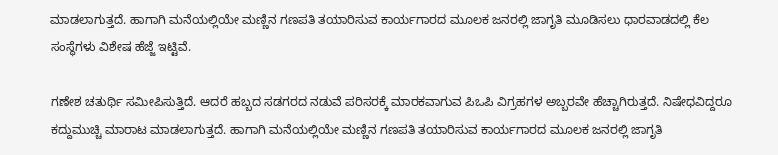ಮಾಡಲಾಗುತ್ತದೆ. ಹಾಗಾಗಿ ಮನೆಯಲ್ಲಿಯೇ ಮಣ್ಣಿನ ಗಣಪತಿ ತಯಾರಿಸುವ ಕಾರ್ಯಗಾರದ ಮೂಲಕ ಜನರಲ್ಲಿ ಜಾಗೃತಿ ಮೂಡಿಸಲು ಧಾರವಾಡದಲ್ಲಿ ಕೆಲ ಸಂಸ್ಥೆಗಳು ವಿಶೇಷ ಹೆಜ್ಜೆ ಇಟ್ಟಿವೆ.

ಗಣೇಶ ಚತುರ್ಥಿ ಸಮೀಪಿಸುತ್ತಿದೆ. ಆದರೆ ಹಬ್ಬದ ಸಡಗರದ ನಡುವೆ ಪರಿಸರಕ್ಕೆ ಮಾರಕವಾಗುವ ಪಿಒಪಿ ವಿಗ್ರಹಗಳ ಅಬ್ಬರವೇ ಹೆಚ್ಚಾಗಿರುತ್ತದೆ. ನಿಷೇಧವಿದ್ದರೂ ಕದ್ದುಮುಚ್ಚಿ ಮಾರಾಟ ಮಾಡಲಾಗುತ್ತದೆ. ಹಾಗಾಗಿ ಮನೆಯಲ್ಲಿಯೇ ಮಣ್ಣಿನ ಗಣಪತಿ ತಯಾರಿಸುವ ಕಾರ್ಯಗಾರದ ಮೂಲಕ ಜನರಲ್ಲಿ ಜಾಗೃತಿ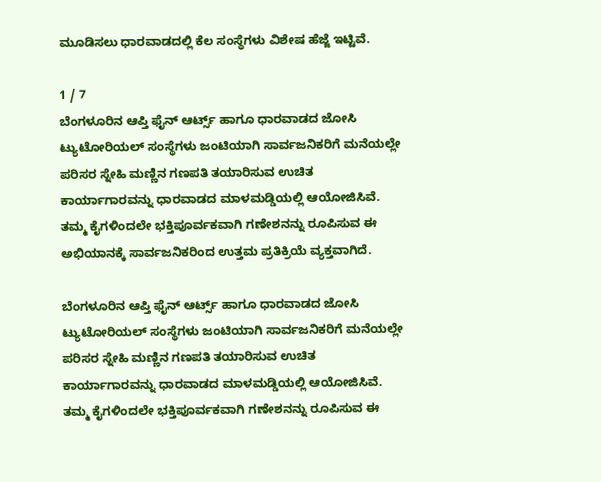ಮೂಡಿಸಲು ಧಾರವಾಡದಲ್ಲಿ ಕೆಲ ಸಂಸ್ಥೆಗಳು ವಿಶೇಷ ಹೆಜ್ಜೆ ಇಟ್ಟಿವೆ.

1 / 7
ಬೆಂಗಳೂರಿನ ಆಪ್ತಿ ಫೈನ್ ಆರ್ಟ್ಸ್ ಹಾಗೂ ಧಾರವಾಡದ ಜೋಸಿ ಟ್ಯುಟೋರಿಯಲ್ ಸಂಸ್ಥೆಗಳು ಜಂಟಿಯಾಗಿ ಸಾರ್ವಜನಿಕರಿಗೆ ಮನೆಯಲ್ಲೇ ಪರಿಸರ ಸ್ನೇಹಿ ಮಣ್ಣಿನ ಗಣಪತಿ ತಯಾರಿಸುವ ಉಚಿತ ಕಾರ್ಯಾಗಾರವನ್ನು ಧಾರವಾಡದ ಮಾಳಮಡ್ಡಿಯಲ್ಲಿ ಆಯೋಜಿಸಿವೆ. ತಮ್ಮ ಕೈಗಳಿಂದಲೇ ಭಕ್ತಿಪೂರ್ವಕವಾಗಿ ಗಣೇಶನನ್ನು ರೂಪಿಸುವ ಈ ಅಭಿಯಾನಕ್ಕೆ ಸಾರ್ವಜನಿಕರಿಂದ ಉತ್ತಮ ಪ್ರತಿಕ್ರಿಯೆ ವ್ಯಕ್ತವಾಗಿದೆ.

ಬೆಂಗಳೂರಿನ ಆಪ್ತಿ ಫೈನ್ ಆರ್ಟ್ಸ್ ಹಾಗೂ ಧಾರವಾಡದ ಜೋಸಿ ಟ್ಯುಟೋರಿಯಲ್ ಸಂಸ್ಥೆಗಳು ಜಂಟಿಯಾಗಿ ಸಾರ್ವಜನಿಕರಿಗೆ ಮನೆಯಲ್ಲೇ ಪರಿಸರ ಸ್ನೇಹಿ ಮಣ್ಣಿನ ಗಣಪತಿ ತಯಾರಿಸುವ ಉಚಿತ ಕಾರ್ಯಾಗಾರವನ್ನು ಧಾರವಾಡದ ಮಾಳಮಡ್ಡಿಯಲ್ಲಿ ಆಯೋಜಿಸಿವೆ. ತಮ್ಮ ಕೈಗಳಿಂದಲೇ ಭಕ್ತಿಪೂರ್ವಕವಾಗಿ ಗಣೇಶನನ್ನು ರೂಪಿಸುವ ಈ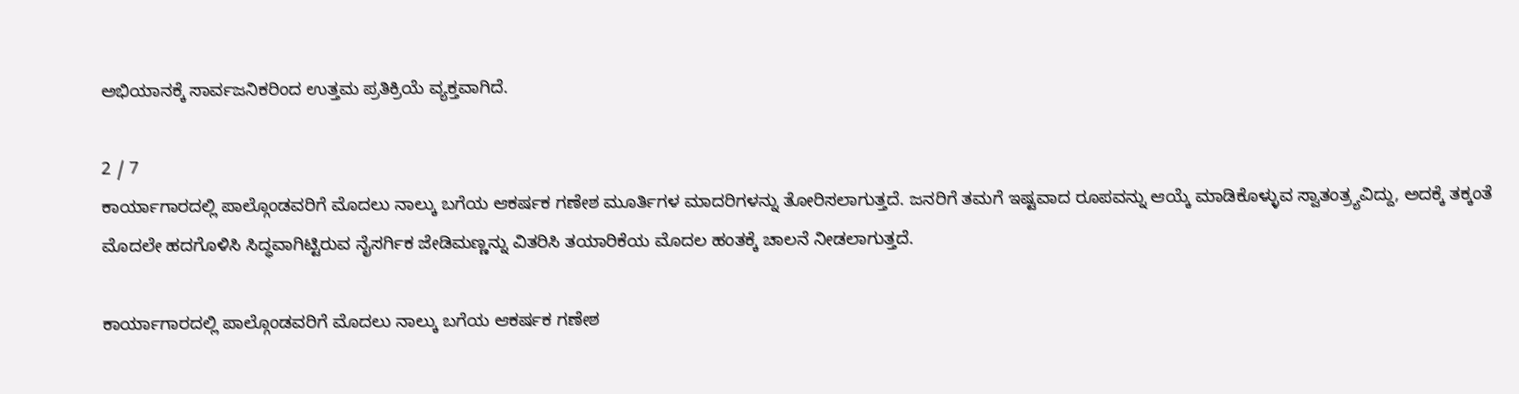ಅಭಿಯಾನಕ್ಕೆ ಸಾರ್ವಜನಿಕರಿಂದ ಉತ್ತಮ ಪ್ರತಿಕ್ರಿಯೆ ವ್ಯಕ್ತವಾಗಿದೆ.

2 / 7
ಕಾರ್ಯಾಗಾರದಲ್ಲಿ ಪಾಲ್ಗೊಂಡವರಿಗೆ ಮೊದಲು ನಾಲ್ಕು ಬಗೆಯ ಆಕರ್ಷಕ ಗಣೇಶ ಮೂರ್ತಿಗಳ ಮಾದರಿಗಳನ್ನು ತೋರಿಸಲಾಗುತ್ತದೆ. ಜನರಿಗೆ ತಮಗೆ ಇಷ್ಟವಾದ ರೂಪವನ್ನು ಆಯ್ಕೆ ಮಾಡಿಕೊಳ್ಳುವ ಸ್ವಾತಂತ್ರ್ಯವಿದ್ದು, ಅದಕ್ಕೆ ತಕ್ಕಂತೆ ಮೊದಲೇ ಹದಗೊಳಿಸಿ ಸಿದ್ಧವಾಗಿಟ್ಟಿರುವ ನೈಸರ್ಗಿಕ ಜೇಡಿಮಣ್ಣನ್ನು ವಿತರಿಸಿ ತಯಾರಿಕೆಯ ಮೊದಲ ಹಂತಕ್ಕೆ ಚಾಲನೆ ನೀಡಲಾಗುತ್ತದೆ.

ಕಾರ್ಯಾಗಾರದಲ್ಲಿ ಪಾಲ್ಗೊಂಡವರಿಗೆ ಮೊದಲು ನಾಲ್ಕು ಬಗೆಯ ಆಕರ್ಷಕ ಗಣೇಶ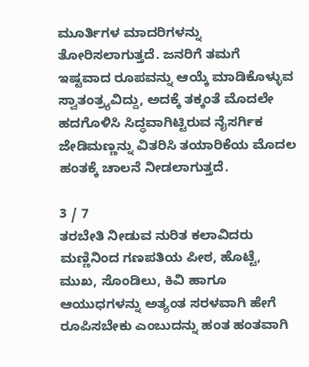ಮೂರ್ತಿಗಳ ಮಾದರಿಗಳನ್ನು ತೋರಿಸಲಾಗುತ್ತದೆ. ಜನರಿಗೆ ತಮಗೆ ಇಷ್ಟವಾದ ರೂಪವನ್ನು ಆಯ್ಕೆ ಮಾಡಿಕೊಳ್ಳುವ ಸ್ವಾತಂತ್ರ್ಯವಿದ್ದು, ಅದಕ್ಕೆ ತಕ್ಕಂತೆ ಮೊದಲೇ ಹದಗೊಳಿಸಿ ಸಿದ್ಧವಾಗಿಟ್ಟಿರುವ ನೈಸರ್ಗಿಕ ಜೇಡಿಮಣ್ಣನ್ನು ವಿತರಿಸಿ ತಯಾರಿಕೆಯ ಮೊದಲ ಹಂತಕ್ಕೆ ಚಾಲನೆ ನೀಡಲಾಗುತ್ತದೆ.

3 / 7
ತರಬೇತಿ ನೀಡುವ ನುರಿತ ಕಲಾವಿದರು ಮಣ್ಣಿನಿಂದ ಗಣಪತಿಯ ಪೀಠ, ಹೊಟ್ಟೆ, ಮುಖ, ಸೊಂಡಿಲು, ಕಿವಿ ಹಾಗೂ ಆಯುಧಗಳನ್ನು ಅತ್ಯಂತ ಸರಳವಾಗಿ ಹೇಗೆ ರೂಪಿಸಬೇಕು ಎಂಬುದನ್ನು ಹಂತ ಹಂತವಾಗಿ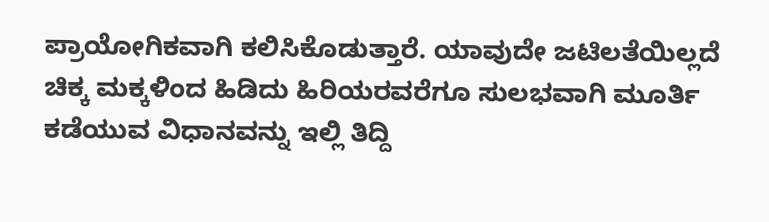ಪ್ರಾಯೋಗಿಕವಾಗಿ ಕಲಿಸಿಕೊಡುತ್ತಾರೆ. ಯಾವುದೇ ಜಟಿಲತೆಯಿಲ್ಲದೆ ಚಿಕ್ಕ ಮಕ್ಕಳಿಂದ ಹಿಡಿದು ಹಿರಿಯರವರೆಗೂ ಸುಲಭವಾಗಿ ಮೂರ್ತಿ ಕಡೆಯುವ ವಿಧಾನವನ್ನು ಇಲ್ಲಿ ತಿದ್ದಿ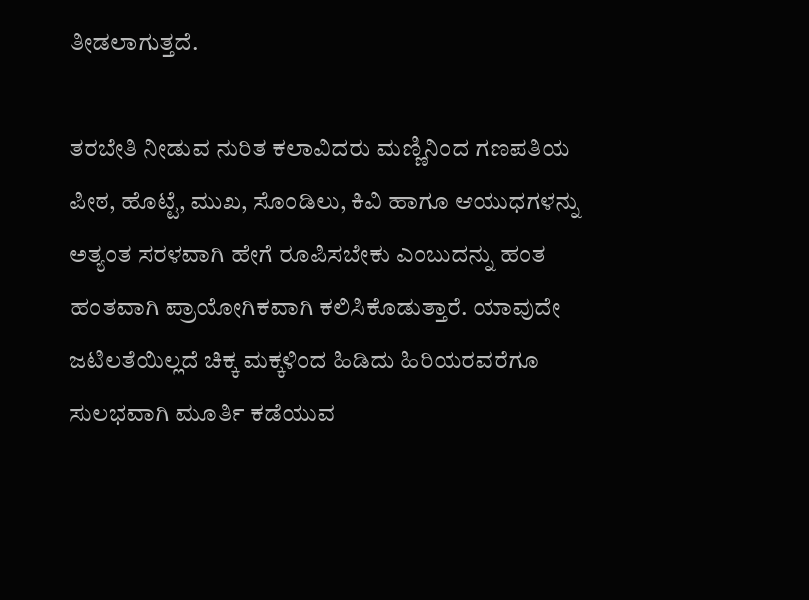ತೀಡಲಾಗುತ್ತದೆ.

ತರಬೇತಿ ನೀಡುವ ನುರಿತ ಕಲಾವಿದರು ಮಣ್ಣಿನಿಂದ ಗಣಪತಿಯ ಪೀಠ, ಹೊಟ್ಟೆ, ಮುಖ, ಸೊಂಡಿಲು, ಕಿವಿ ಹಾಗೂ ಆಯುಧಗಳನ್ನು ಅತ್ಯಂತ ಸರಳವಾಗಿ ಹೇಗೆ ರೂಪಿಸಬೇಕು ಎಂಬುದನ್ನು ಹಂತ ಹಂತವಾಗಿ ಪ್ರಾಯೋಗಿಕವಾಗಿ ಕಲಿಸಿಕೊಡುತ್ತಾರೆ. ಯಾವುದೇ ಜಟಿಲತೆಯಿಲ್ಲದೆ ಚಿಕ್ಕ ಮಕ್ಕಳಿಂದ ಹಿಡಿದು ಹಿರಿಯರವರೆಗೂ ಸುಲಭವಾಗಿ ಮೂರ್ತಿ ಕಡೆಯುವ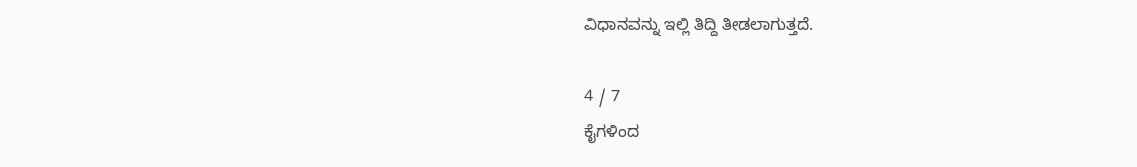ವಿಧಾನವನ್ನು ಇಲ್ಲಿ ತಿದ್ದಿ ತೀಡಲಾಗುತ್ತದೆ.

4 / 7
ಕೈಗಳಿಂದ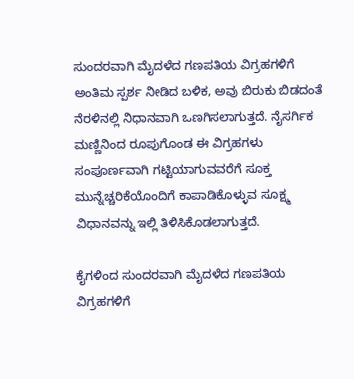ಸುಂದರವಾಗಿ ಮೈದಳೆದ ಗಣಪತಿಯ ವಿಗ್ರಹಗಳಿಗೆ ಅಂತಿಮ ಸ್ಪರ್ಶ ನೀಡಿದ ಬಳಿಕ, ಅವು ಬಿರುಕು ಬಿಡದಂತೆ ನೆರಳಿನಲ್ಲಿ ನಿಧಾನವಾಗಿ ಒಣಗಿಸಲಾಗುತ್ತದೆ. ನೈಸರ್ಗಿಕ ಮಣ್ಣಿನಿಂದ ರೂಪುಗೊಂಡ ಈ ವಿಗ್ರಹಗಳು ಸಂಪೂರ್ಣವಾಗಿ ಗಟ್ಟಿಯಾಗುವವರೆಗೆ ಸೂಕ್ತ ಮುನ್ನೆಚ್ಚರಿಕೆಯೊಂದಿಗೆ ಕಾಪಾಡಿಕೊಳ್ಳುವ ಸೂಕ್ಷ್ಮ ವಿಧಾನವನ್ನು ಇಲ್ಲಿ ತಿಳಿಸಿಕೊಡಲಾಗುತ್ತದೆ.

ಕೈಗಳಿಂದ ಸುಂದರವಾಗಿ ಮೈದಳೆದ ಗಣಪತಿಯ ವಿಗ್ರಹಗಳಿಗೆ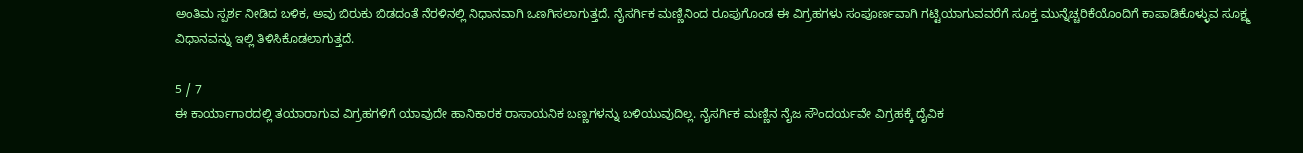ಅಂತಿಮ ಸ್ಪರ್ಶ ನೀಡಿದ ಬಳಿಕ, ಅವು ಬಿರುಕು ಬಿಡದಂತೆ ನೆರಳಿನಲ್ಲಿ ನಿಧಾನವಾಗಿ ಒಣಗಿಸಲಾಗುತ್ತದೆ. ನೈಸರ್ಗಿಕ ಮಣ್ಣಿನಿಂದ ರೂಪುಗೊಂಡ ಈ ವಿಗ್ರಹಗಳು ಸಂಪೂರ್ಣವಾಗಿ ಗಟ್ಟಿಯಾಗುವವರೆಗೆ ಸೂಕ್ತ ಮುನ್ನೆಚ್ಚರಿಕೆಯೊಂದಿಗೆ ಕಾಪಾಡಿಕೊಳ್ಳುವ ಸೂಕ್ಷ್ಮ ವಿಧಾನವನ್ನು ಇಲ್ಲಿ ತಿಳಿಸಿಕೊಡಲಾಗುತ್ತದೆ.

5 / 7
ಈ ಕಾರ್ಯಾಗಾರದಲ್ಲಿ ತಯಾರಾಗುವ ವಿಗ್ರಹಗಳಿಗೆ ಯಾವುದೇ ಹಾನಿಕಾರಕ ರಾಸಾಯನಿಕ ಬಣ್ಣಗಳನ್ನು ಬಳಿಯುವುದಿಲ್ಲ. ನೈಸರ್ಗಿಕ ಮಣ್ಣಿನ ನೈಜ ಸೌಂದರ್ಯವೇ ವಿಗ್ರಹಕ್ಕೆ ದೈವಿಕ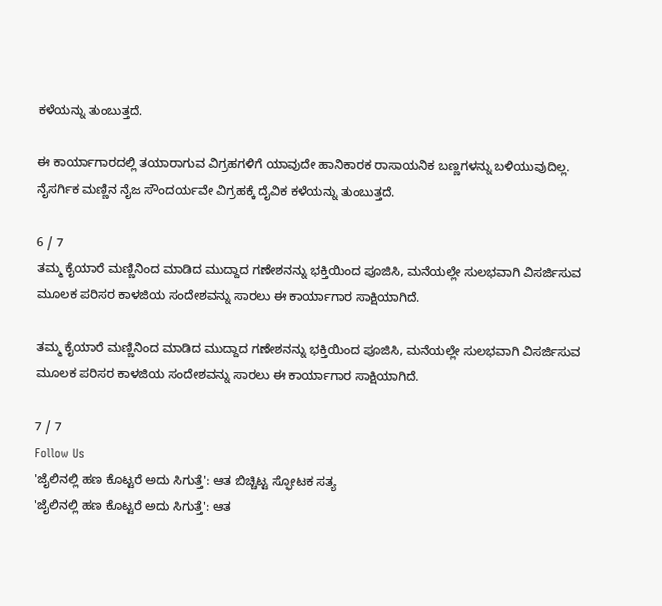ಕಳೆಯನ್ನು ತುಂಬುತ್ತದೆ.

ಈ ಕಾರ್ಯಾಗಾರದಲ್ಲಿ ತಯಾರಾಗುವ ವಿಗ್ರಹಗಳಿಗೆ ಯಾವುದೇ ಹಾನಿಕಾರಕ ರಾಸಾಯನಿಕ ಬಣ್ಣಗಳನ್ನು ಬಳಿಯುವುದಿಲ್ಲ. ನೈಸರ್ಗಿಕ ಮಣ್ಣಿನ ನೈಜ ಸೌಂದರ್ಯವೇ ವಿಗ್ರಹಕ್ಕೆ ದೈವಿಕ ಕಳೆಯನ್ನು ತುಂಬುತ್ತದೆ.

6 / 7
ತಮ್ಮ ಕೈಯಾರೆ ಮಣ್ಣಿನಿಂದ ಮಾಡಿದ ಮುದ್ದಾದ ಗಣೇಶನನ್ನು ಭಕ್ತಿಯಿಂದ ಪೂಜಿಸಿ, ಮನೆಯಲ್ಲೇ ಸುಲಭವಾಗಿ ವಿಸರ್ಜಿಸುವ ಮೂಲಕ ಪರಿಸರ ಕಾಳಜಿಯ ಸಂದೇಶವನ್ನು ಸಾರಲು ಈ ಕಾರ್ಯಾಗಾರ ಸಾಕ್ಷಿಯಾಗಿದೆ.

ತಮ್ಮ ಕೈಯಾರೆ ಮಣ್ಣಿನಿಂದ ಮಾಡಿದ ಮುದ್ದಾದ ಗಣೇಶನನ್ನು ಭಕ್ತಿಯಿಂದ ಪೂಜಿಸಿ, ಮನೆಯಲ್ಲೇ ಸುಲಭವಾಗಿ ವಿಸರ್ಜಿಸುವ ಮೂಲಕ ಪರಿಸರ ಕಾಳಜಿಯ ಸಂದೇಶವನ್ನು ಸಾರಲು ಈ ಕಾರ್ಯಾಗಾರ ಸಾಕ್ಷಿಯಾಗಿದೆ.

7 / 7
Follow Us
'ಜೈಲಿನಲ್ಲಿ ಹಣ ಕೊಟ್ಟರೆ ಅದು ಸಿಗುತ್ತೆ': ಆತ ಬಿಚ್ಚಿಟ್ಟ ಸ್ಫೋಟಕ ಸತ್ಯ
'ಜೈಲಿನಲ್ಲಿ ಹಣ ಕೊಟ್ಟರೆ ಅದು ಸಿಗುತ್ತೆ': ಆತ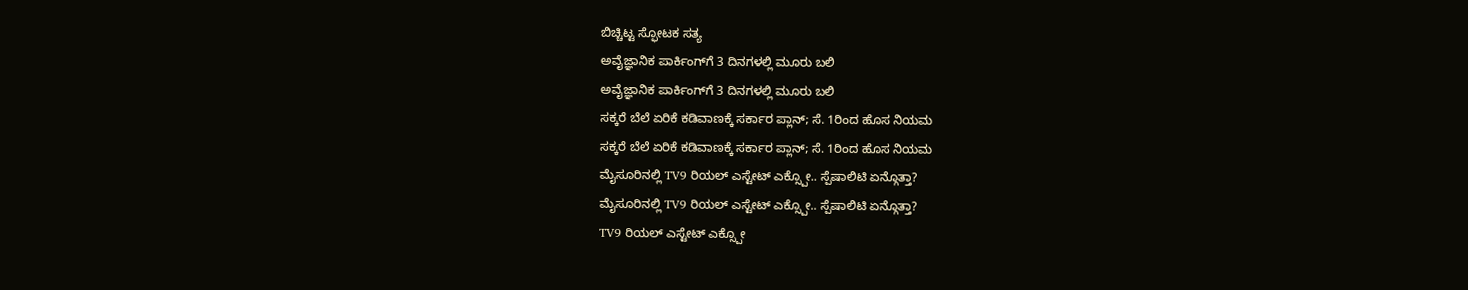ಬಿಚ್ಚಿಟ್ಟ ಸ್ಫೋಟಕ ಸತ್ಯ
ಅವೈಜ್ಞಾನಿಕ ಪಾರ್ಕಿಂಗ್‌ಗೆ 3 ದಿನಗಳಲ್ಲಿ ಮೂರು ಬಲಿ
ಅವೈಜ್ಞಾನಿಕ ಪಾರ್ಕಿಂಗ್‌ಗೆ 3 ದಿನಗಳಲ್ಲಿ ಮೂರು ಬಲಿ
ಸಕ್ಕರೆ ಬೆಲೆ ಏರಿಕೆ ಕಡಿವಾಣಕ್ಕೆ ಸರ್ಕಾರ ಪ್ಲಾನ್; ಸೆ. 1ರಿಂದ ಹೊಸ ನಿಯಮ
ಸಕ್ಕರೆ ಬೆಲೆ ಏರಿಕೆ ಕಡಿವಾಣಕ್ಕೆ ಸರ್ಕಾರ ಪ್ಲಾನ್; ಸೆ. 1ರಿಂದ ಹೊಸ ನಿಯಮ
ಮೈಸೂರಿನಲ್ಲಿ TV9 ರಿಯಲ್ ಎಸ್ಟೇಟ್ ಎಕ್ಸ್ಪೋ.. ಸ್ಪೆಷಾಲಿಟಿ ಏನ್ಗೊತ್ತಾ?
ಮೈಸೂರಿನಲ್ಲಿ TV9 ರಿಯಲ್ ಎಸ್ಟೇಟ್ ಎಕ್ಸ್ಪೋ.. ಸ್ಪೆಷಾಲಿಟಿ ಏನ್ಗೊತ್ತಾ?
TV9 ರಿಯಲ್ ಎಸ್ಟೇಟ್ ಎಕ್ಸ್ಪೋ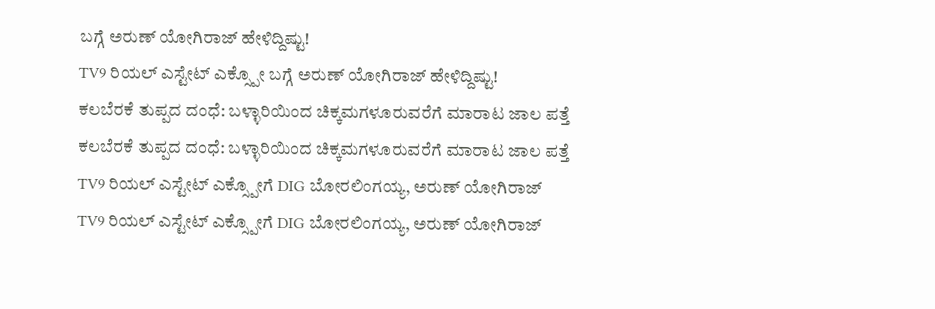ಬಗ್ಗೆ ಅರುಣ್ ಯೋಗಿರಾಜ್ ಹೇಳಿದ್ದಿಷ್ಟು!
TV9 ರಿಯಲ್ ಎಸ್ಟೇಟ್ ಎಕ್ಸ್ಪೋ ಬಗ್ಗೆ ಅರುಣ್ ಯೋಗಿರಾಜ್ ಹೇಳಿದ್ದಿಷ್ಟು!
ಕಲಬೆರಕೆ ತುಪ್ಪದ ದಂಧೆ: ಬಳ್ಳಾರಿಯಿಂದ ಚಿಕ್ಕಮಗಳೂರುವರೆಗೆ ಮಾರಾಟ ಜಾಲ ಪತ್ತೆ
ಕಲಬೆರಕೆ ತುಪ್ಪದ ದಂಧೆ: ಬಳ್ಳಾರಿಯಿಂದ ಚಿಕ್ಕಮಗಳೂರುವರೆಗೆ ಮಾರಾಟ ಜಾಲ ಪತ್ತೆ
TV9 ರಿಯಲ್ ಎಸ್ಟೇಟ್ ಎಕ್ಸ್ಪೋಗೆ DIG ಬೋರಲಿಂಗಯ್ಯ, ಅರುಣ್ ಯೋಗಿರಾಜ್
TV9 ರಿಯಲ್ ಎಸ್ಟೇಟ್ ಎಕ್ಸ್ಪೋಗೆ DIG ಬೋರಲಿಂಗಯ್ಯ, ಅರುಣ್ ಯೋಗಿರಾಜ್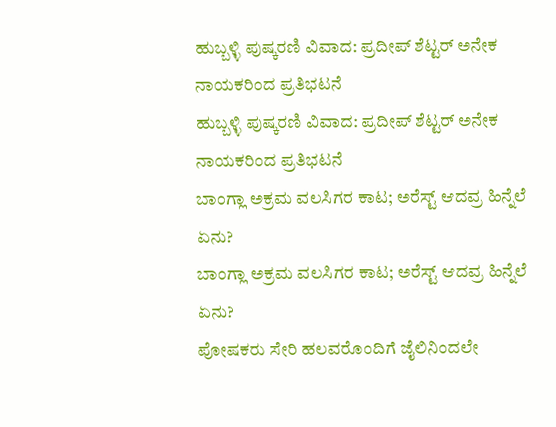ಹುಬ್ಬಳ್ಳಿ ಪುಷ್ಕರಣಿ ವಿವಾದ: ಪ್ರದೀಪ್ ಶೆಟ್ಟರ್ ಅನೇಕ ನಾಯಕರಿಂದ ಪ್ರತಿಭಟನೆ
ಹುಬ್ಬಳ್ಳಿ ಪುಷ್ಕರಣಿ ವಿವಾದ: ಪ್ರದೀಪ್ ಶೆಟ್ಟರ್ ಅನೇಕ ನಾಯಕರಿಂದ ಪ್ರತಿಭಟನೆ
ಬಾಂಗ್ಲಾ ಅಕ್ರಮ ವಲಸಿಗರ ಕಾಟ; ಅರೆಸ್ಟ್ ಆದವ್ರ ಹಿನ್ನೆಲೆ ಏನು?
ಬಾಂಗ್ಲಾ ಅಕ್ರಮ ವಲಸಿಗರ ಕಾಟ; ಅರೆಸ್ಟ್ ಆದವ್ರ ಹಿನ್ನೆಲೆ ಏನು?
ಪೋಷಕರು ಸೇರಿ ಹಲವರೊಂದಿಗೆ ಜೈಲಿನಿಂದಲೇ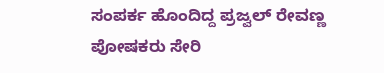ಸಂಪರ್ಕ ಹೊಂದಿದ್ದ ಪ್ರಜ್ವಲ್ ರೇವಣ್ಣ
ಪೋಷಕರು ಸೇರಿ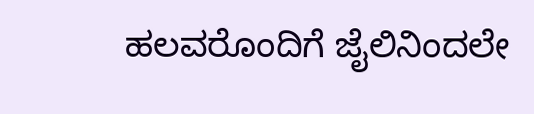ಹಲವರೊಂದಿಗೆ ಜೈಲಿನಿಂದಲೇ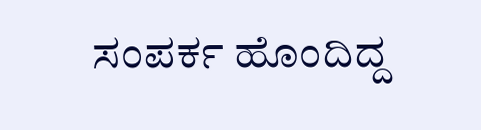ಸಂಪರ್ಕ ಹೊಂದಿದ್ದ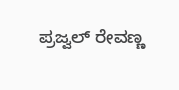ಪ್ರಜ್ವಲ್ ರೇವಣ್ಣ